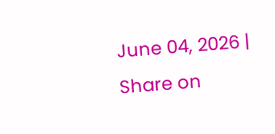June 04, 2026 |
Share on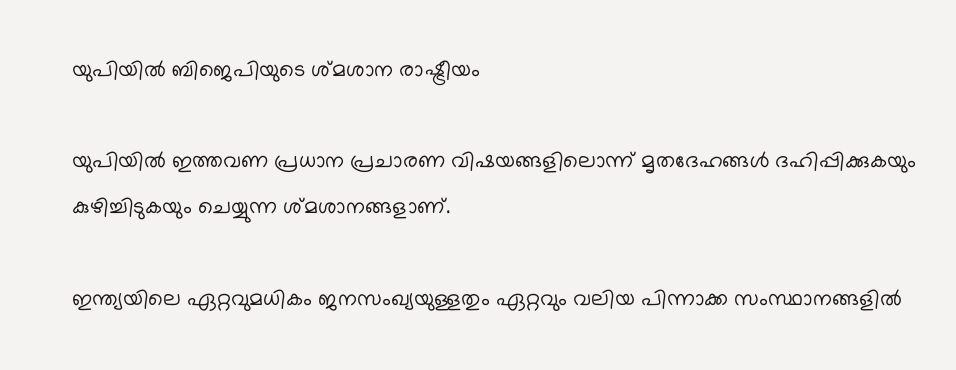യുപിയില്‍ ബിജെപിയുടെ ശ്മശാന രാഷ്ട്രീയം

യുപിയില്‍ ഇത്തവണ പ്രധാന പ്രചാരണ വിഷയങ്ങളിലൊന്ന് മൃതദേഹങ്ങള്‍ ദഹിപ്പിക്കുകയും കുഴിച്ചിടുകയും ചെയ്യുന്ന ശ്മശാനങ്ങളാണ്.

ഇന്ത്യയിലെ ഏറ്റവുമധികം ജനസംഖ്യയുള്ളതും ഏറ്റവും വലിയ പിന്നാക്ക സംസ്ഥാനങ്ങളില്‍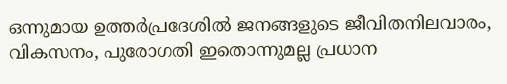ഒന്നുമായ ഉത്തര്‍പ്രദേശില്‍ ജനങ്ങളുടെ ജീവിതനിലവാരം, വികസനം, പുരോഗതി ഇതൊന്നുമല്ല പ്രധാന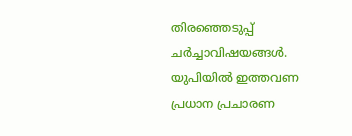തിരഞ്ഞെടുപ്പ് ചര്‍ച്ചാവിഷയങ്ങള്‍. യുപിയില്‍ ഇത്തവണ പ്രധാന പ്രചാരണ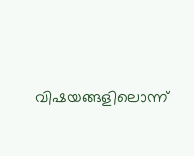വിഷയങ്ങളിലൊന്ന്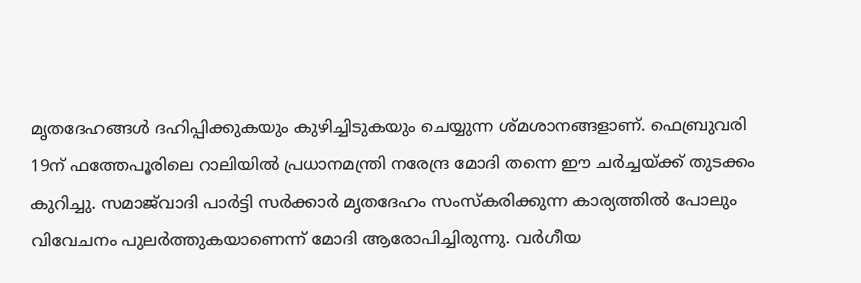മൃതദേഹങ്ങള്‍ ദഹിപ്പിക്കുകയും കുഴിച്ചിടുകയും ചെയ്യുന്ന ശ്മശാനങ്ങളാണ്. ഫെബ്രുവരി 19ന് ഫത്തേപൂരിലെ റാലിയില്‍ പ്രധാനമന്ത്രി നരേന്ദ്ര മോദി തന്നെ ഈ ചര്‍ച്ചയ്ക്ക് തുടക്കം കുറിച്ചു. സമാജ്‌വാദി പാര്‍ട്ടി സര്‍ക്കാര്‍ മൃതദേഹം സംസ്‌കരിക്കുന്ന കാര്യത്തില്‍ പോലും വിവേചനം പുലര്‍ത്തുകയാണെന്ന് മോദി ആരോപിച്ചിരുന്നു. വര്‍ഗീയ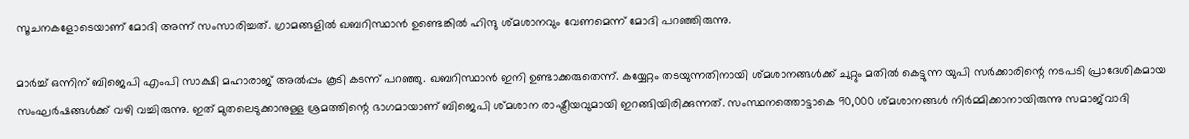സൂചനകളോടെയാണ് മോദി അന്ന് സംസാരിച്ചത്. ഗ്രാമങ്ങളില്‍ ഖബറിസ്ഥാന്‍ ഉണ്ടെങ്കില്‍ ഹിന്ദു ശ്മശാനവും വേണമെന്ന് മോദി പറഞ്ഞിരുന്നു.

മാര്‍ച്ച് ഒന്നിന് ബിജെപി എംപി സാക്ഷി മഹാരാജ് അല്‍പ്പം കൂടി കടന്ന് പറഞ്ഞു. ഖബറിസ്ഥാന്‍ ഇനി ഉണ്ടാക്കരുതെന്ന്. കയ്യേറ്റം തടയുന്നതിനായി ശ്മശാനങ്ങള്‍ക്ക് ചുറ്റും മതില്‍ കെട്ടുന്ന യുപി സര്‍ക്കാരിന്റെ നടപടി പ്രാദേശികമായ സംഘര്‍ഷങ്ങള്‍ക്ക് വഴി വച്ചിരുന്നു. ഇത് മുതലെടുക്കാനുള്ള ശ്രമത്തിന്റെ ഭാഗമായാണ് ബിജെപി ശ്മശാന രാഷ്ട്രീയവുമായി ഇറങ്ങിയിരിക്കുന്നത്. സംസ്ഥനത്തൊട്ടാകെ 90,000 ശ്മശാനങ്ങള്‍ നിര്‍മ്മിക്കാനായിരുന്നു സമാജ്‌വാദി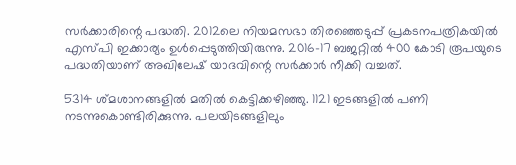സര്‍ക്കാരിന്റെ പദ്ധതി. 2012ലെ നിയമസഭാ തിരഞ്ഞെടുപ്പ് പ്രകടനപത്രികയില്‍ എസ്പി ഇക്കാര്യം ഉള്‍പ്പെടുത്തിയിരുന്നു. 2016-17 ബജറ്റില്‍ 400 കോടി രൂപയുടെ പദ്ധതിയാണ് അഖിലേഷ് യാദവിന്റെ സര്‍ക്കാര്‍ നീക്കി വച്ചത്.

5314 ശ്മശാനങ്ങളില്‍ മതില്‍ കെട്ടിക്കഴിഞ്ഞു. 1121 ഇടങ്ങളില്‍ പണി നടന്നുകൊണ്ടിരിക്കുന്നു. പലയിടങ്ങളിലും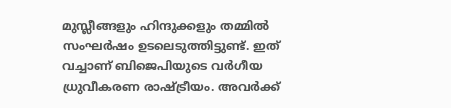മുസ്ലീങ്ങളും ഹിന്ദുക്കളും തമ്മില്‍ സംഘര്‍ഷം ഉടലെടുത്തിട്ടുണ്ട്. ഇത് വച്ചാണ് ബിജെപിയുടെ വര്‍ഗീയ ധ്രുവീകരണ രാഷ്ട്രീയം. അവര്‍ക്ക്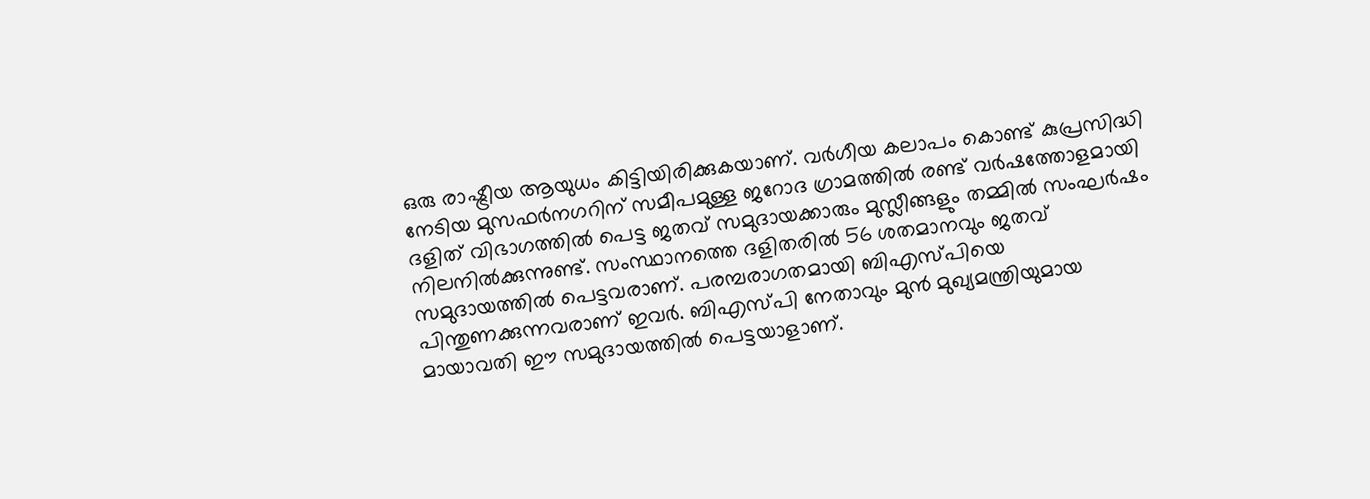ഒരു രാഷ്ട്രീയ ആയുധം കിട്ടിയിരിക്കുകയാണ്. വര്‍ഗീയ കലാപം കൊണ്ട് കുപ്രസിദ്ധി നേടിയ മുസഫര്‍നഗറിന് സമീപമുള്ള ജറോദ ഗ്രാമത്തില്‍ രണ്ട് വര്‍ഷത്തോളമായി ദളിത് വിഭാഗത്തില്‍ പെട്ട ജതവ് സമുദായക്കാരും മുസ്ലീങ്ങളും തമ്മില്‍ സംഘര്‍ഷം നിലനില്‍ക്കുന്നുണ്ട്. സംസ്ഥാനത്തെ ദളിതരില്‍ 56 ശതമാനവും ജതവ് സമുദായത്തില്‍ പെട്ടവരാണ്. പരമ്പരാഗതമായി ബിഎസ്പിയെ പിന്തുണക്കുന്നവരാണ് ഇവര്‍. ബിഎസ്പി നേതാവും മുന്‍ മുഖ്യമന്ത്രിയുമായ മായാവതി ഈ സമുദായത്തില്‍ പെട്ടയാളാണ്.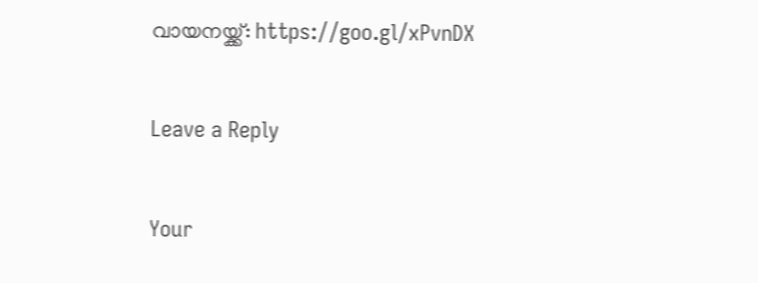വായനയ്ക്ക്: https://goo.gl/xPvnDX

Leave a Reply

Your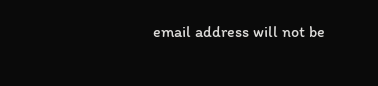email address will not be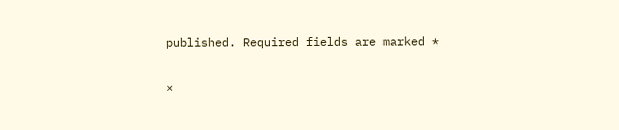published. Required fields are marked *

×